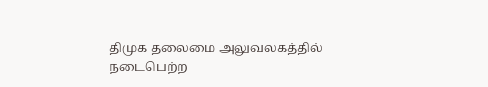திமுக தலைமை அலுவலகத்தில் நடைபெற்ற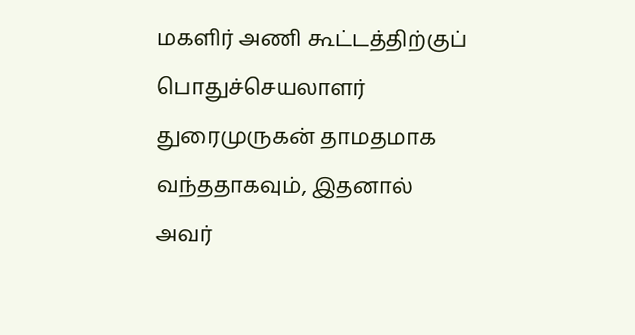மகளிர் அணி கூட்டத்திற்குப் பொதுச்செயலாளர் துரைமுருகன் தாமதமாக வந்ததாகவும், இதனால் அவர்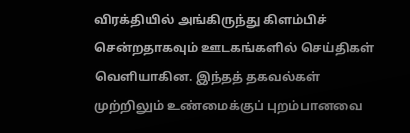விரக்தியில் அங்கிருந்து கிளம்பிச் சென்றதாகவும் ஊடகங்களில் செய்திகள் வெளியாகின. இந்தத் தகவல்கள் முற்றிலும் உண்மைக்குப் புறம்பானவை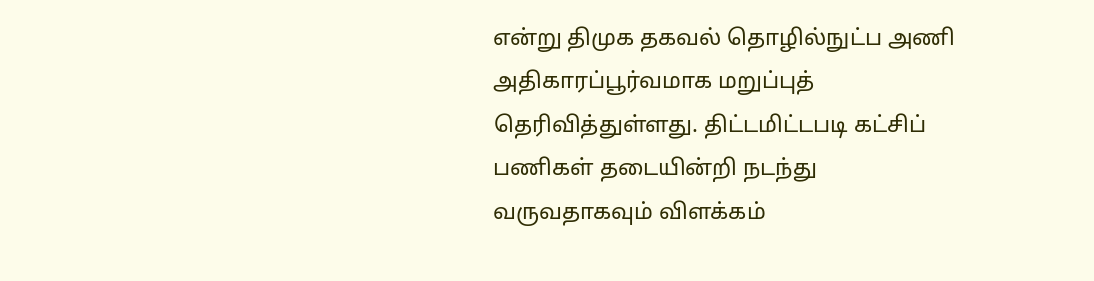என்று திமுக தகவல் தொழில்நுட்ப அணி அதிகாரப்பூர்வமாக மறுப்புத் தெரிவித்துள்ளது. திட்டமிட்டபடி கட்சிப் பணிகள் தடையின்றி நடந்து வருவதாகவும் விளக்கம்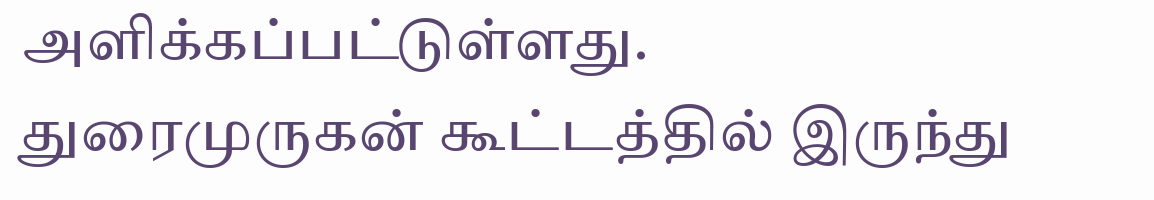அளிக்கப்பட்டுள்ளது.
துரைமுருகன் கூட்டத்தில் இருந்து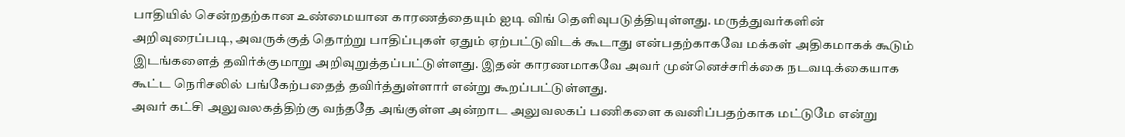பாதியில் சென்றதற்கான உண்மையான காரணத்தையும் ஐடி விங் தெளிவுபடுத்தியுள்ளது. மருத்துவர்களின் அறிவுரைப்படி, அவருக்குத் தொற்று பாதிப்புகள் ஏதும் ஏற்பட்டுவிடக் கூடாது என்பதற்காகவே மக்கள் அதிகமாகக் கூடும் இடங்களைத் தவிர்க்குமாறு அறிவுறுத்தப்பட்டுள்ளது. இதன் காரணமாகவே அவர் முன்னெச்சரிக்கை நடவடிக்கையாக கூட்ட நெரிசலில் பங்கேற்பதைத் தவிர்த்துள்ளார் என்று கூறப்பட்டுள்ளது.
அவர் கட்சி அலுவலகத்திற்கு வந்ததே அங்குள்ள அன்றாட அலுவலகப் பணிகளை கவனிப்பதற்காக மட்டுமே என்று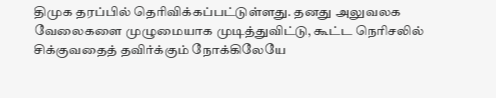திமுக தரப்பில் தெரிவிக்கப்பட்டுள்ளது. தனது அலுவலக வேலைகளை முழுமையாக முடித்துவிட்டு, கூட்ட நெரிசலில் சிக்குவதைத் தவிர்க்கும் நோக்கிலேயே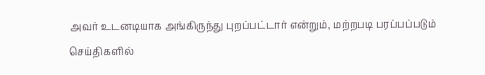அவர் உடனடியாக அங்கிருந்து புறப்பட்டார் என்றும், மற்றபடி பரப்பப்படும் செய்திகளில்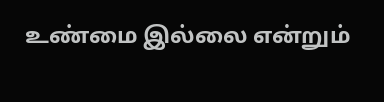உண்மை இல்லை என்றும்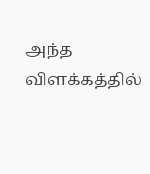அந்த விளக்கத்தில்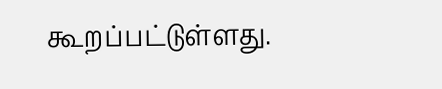கூறப்பட்டுள்ளது.